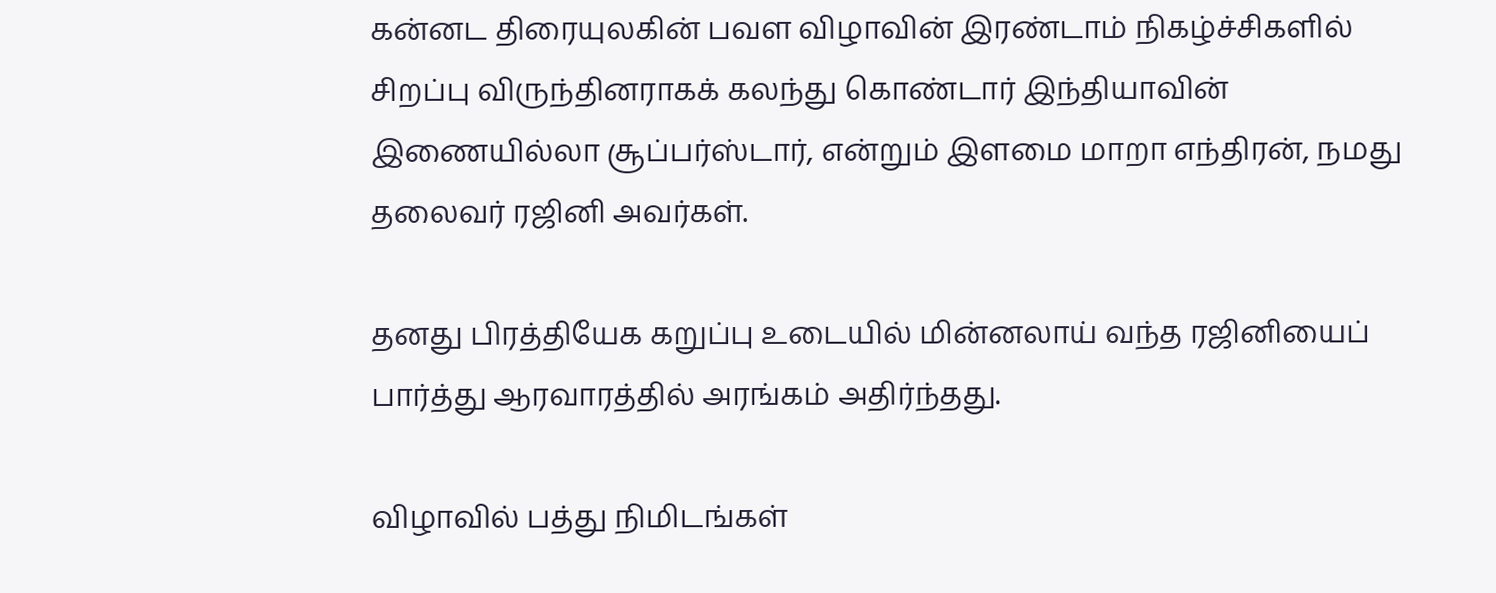கன்னட திரையுலகின் பவள விழாவின் இரண்டாம் நிகழ்ச்சிகளில் சிறப்பு விருந்தினராகக் கலந்து கொண்டார் இந்தியாவின் இணையில்லா சூப்பர்ஸ்டார், என்றும் இளமை மாறா எந்திரன், நமது தலைவர் ரஜினி அவர்கள்.

தனது பிரத்தியேக கறுப்பு உடையில் மின்னலாய் வந்த ரஜினியைப் பார்த்து ஆரவாரத்தில் அரங்கம் அதிர்ந்தது.

விழாவில் பத்து நிமிடங்கள்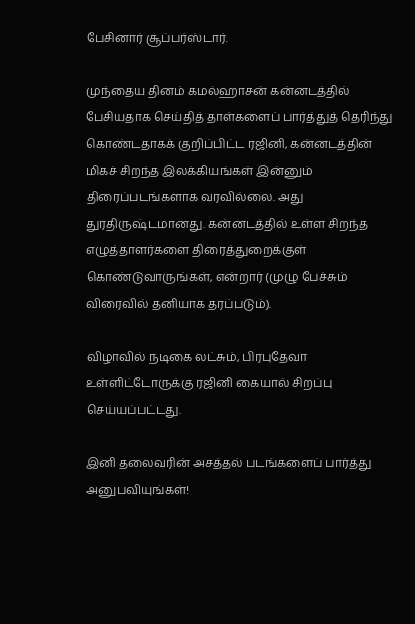பேசினார் சூப்பர்ஸ்டார்.

முந்தைய தினம் கமல்ஹாசன் கன்னடத்தில் பேசியதாக செய்தித் தாள்களைப் பார்த்துத் தெரிந்து கொண்டதாகக் குறிப்பிட்ட ரஜினி, கன்னடத்தின் மிகச் சிறந்த இலக்கியங்கள் இன்னும் திரைப்படங்களாக வரவில்லை. அது துரதிருஷ்டமானது. கன்னடத்தில் உள்ள சிறந்த எழுத்தாளர்களை திரைத்துறைக்குள் கொண்டுவாருங்கள், என்றார் (முழு பேச்சும் விரைவில் தனியாக தரப்படும்).

விழாவில் நடிகை லட்சும், பிரபுதேவா உள்ளிட்டோருக்கு ரஜினி கையால் சிறப்பு செய்யப்பட்டது.

இனி தலைவரின் அசத்தல் படங்களைப் பார்த்து அனுபவியுங்கள்!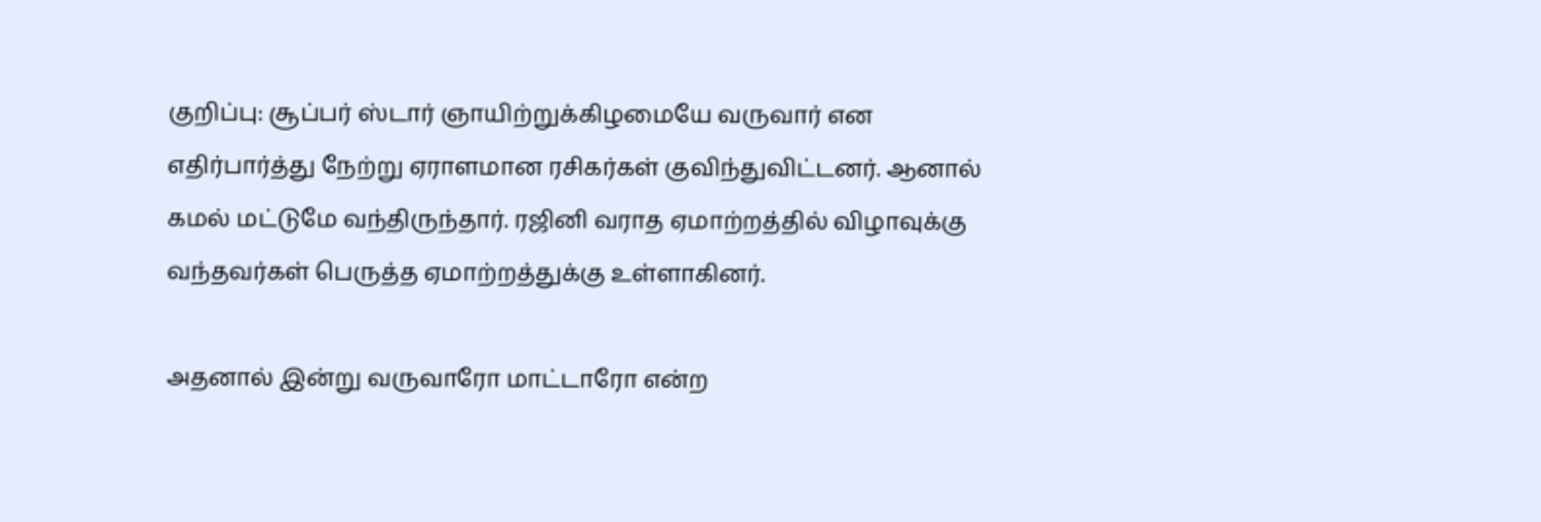குறிப்பு: சூப்பர் ஸ்டார் ஞாயிற்றுக்கிழமையே வருவார் என எதிர்பார்த்து நேற்று ஏராளமான ரசிகர்கள் குவிந்துவிட்டனர். ஆனால் கமல் மட்டுமே வந்திருந்தார். ரஜினி வராத ஏமாற்றத்தில் விழாவுக்கு வந்தவர்கள் பெருத்த ஏமாற்றத்துக்கு உள்ளாகினர்.

அதனால் இன்று வருவாரோ மாட்டாரோ என்ற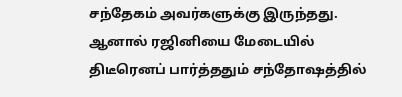சந்தேகம் அவர்களுக்கு இருந்தது. ஆனால் ரஜினியை மேடையில் திடீரெனப் பார்த்ததும் சந்தோஷத்தில்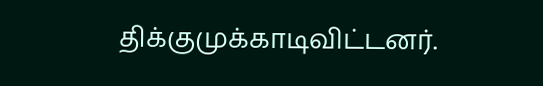திக்குமுக்காடிவிட்டனர்.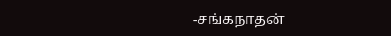-சங்கநாதன்